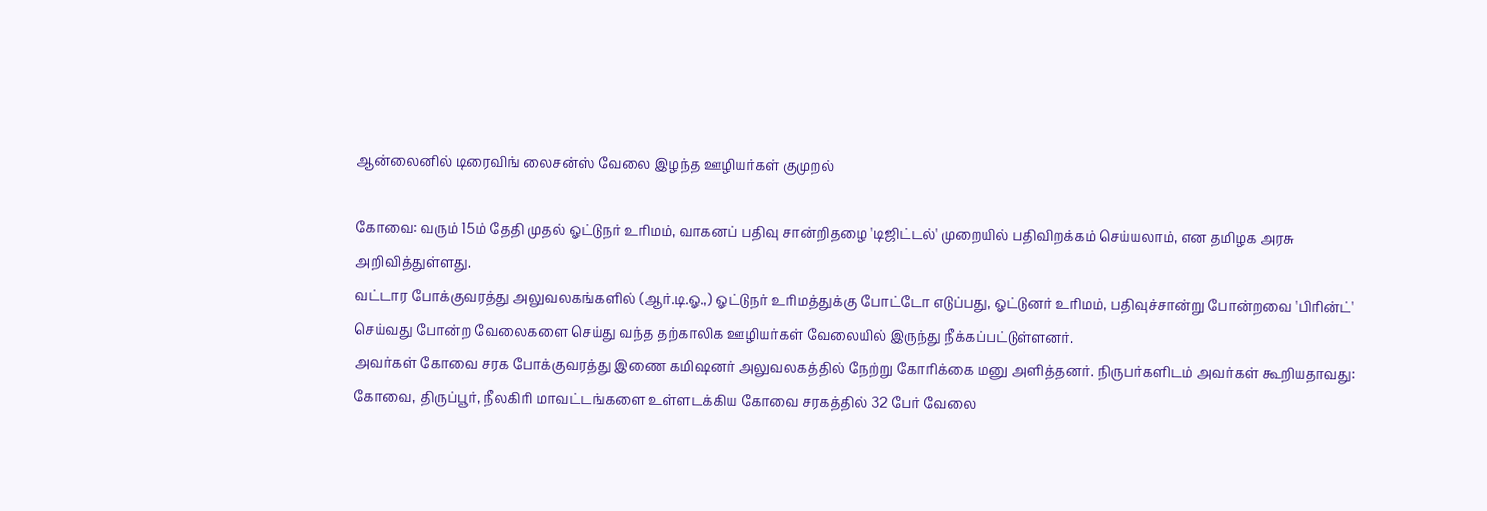ஆன்லைனில் டிரைவிங் லைசன்ஸ் வேலை இழந்த ஊழியர்கள் குமுறல்

கோவை: வரும் 15ம் தேதி முதல் ஓட்டுநர் உரிமம், வாகனப் பதிவு சான்றிதழை 'டிஜிட்டல்' முறையில் பதிவிறக்கம் செய்யலாம், என தமிழக அரசு அறிவித்துள்ளது.
வட்டார போக்குவரத்து அலுவலகங்களில் (ஆர்.டி.ஓ.,) ஓட்டுநர் உரிமத்துக்கு போட்டோ எடுப்பது, ஓட்டுனர் உரிமம், பதிவுச்சான்று போன்றவை 'பிரின்ட்' செய்வது போன்ற வேலைகளை செய்து வந்த தற்காலிக ஊழியர்கள் வேலையில் இருந்து நீக்கப்பட்டுள்ளனர்.
அவர்கள் கோவை சரக போக்குவரத்து இணை கமிஷனர் அலுவலகத்தில் நேற்று கோரிக்கை மனு அளித்தனர். நிருபர்களிடம் அவர்கள் கூறியதாவது:
கோவை, திருப்பூர், நீலகிரி மாவட்டங்களை உள்ளடக்கிய கோவை சரகத்தில் 32 பேர் வேலை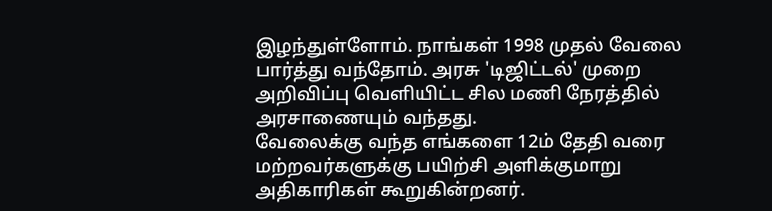இழந்துள்ளோம். நாங்கள் 1998 முதல் வேலை பார்த்து வந்தோம். அரசு 'டிஜிட்டல்' முறை அறிவிப்பு வெளியிட்ட சில மணி நேரத்தில் அரசாணையும் வந்தது.
வேலைக்கு வந்த எங்களை 12ம் தேதி வரை மற்றவர்களுக்கு பயிற்சி அளிக்குமாறு அதிகாரிகள் கூறுகின்றனர்.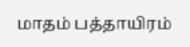மாதம் பத்தாயிரம்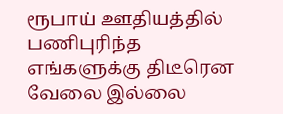ரூபாய் ஊதியத்தில் பணிபுரிந்த எங்களுக்கு திடீரென வேலை இல்லை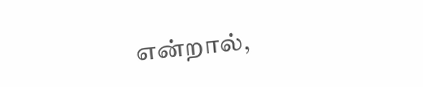என்றால்,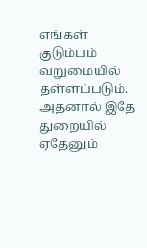எங்கள் குடும்பம் வறுமையில் தள்ளப்படும். அதனால் இதே துறையில் ஏதேனும்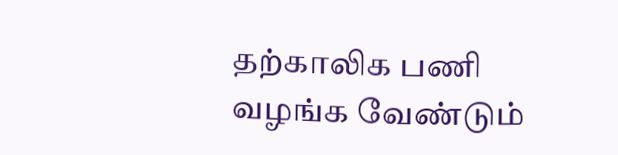தற்காலிக பணி வழங்க வேண்டும்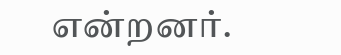என்றனர்.